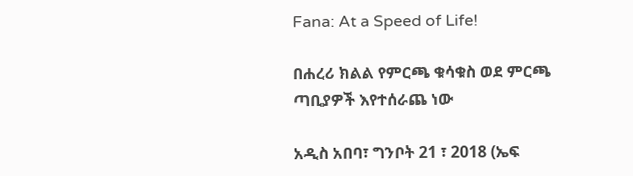Fana: At a Speed of Life!

በሐረሪ ክልል የምርጫ ቁሳቁስ ወደ ምርጫ ጣቢያዎች እየተሰራጨ ነው

አዲስ አበባ፣ ግንቦት 21 ፣ 2018 (ኤፍ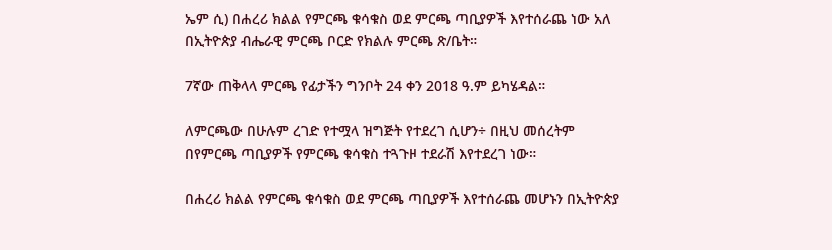ኤም ሲ) በሐረሪ ክልል የምርጫ ቁሳቁስ ወደ ምርጫ ጣቢያዎች እየተሰራጨ ነው አለ በኢትዮጵያ ብሔራዊ ምርጫ ቦርድ የክልሉ ምርጫ ጽ/ቤት።

7ኛው ጠቅላላ ምርጫ የፊታችን ግንቦት 24 ቀን 2018 ዓ.ም ይካሄዳል።

ለምርጫው በሁሉም ረገድ የተሟላ ዝግጅት የተደረገ ሲሆን÷ በዚህ መሰረትም በየምርጫ ጣቢያዎች የምርጫ ቁሳቁስ ተጓጉዞ ተደራሽ እየተደረገ ነው።

በሐረሪ ክልል የምርጫ ቁሳቁስ ወደ ምርጫ ጣቢያዎች እየተሰራጨ መሆኑን በኢትዮጵያ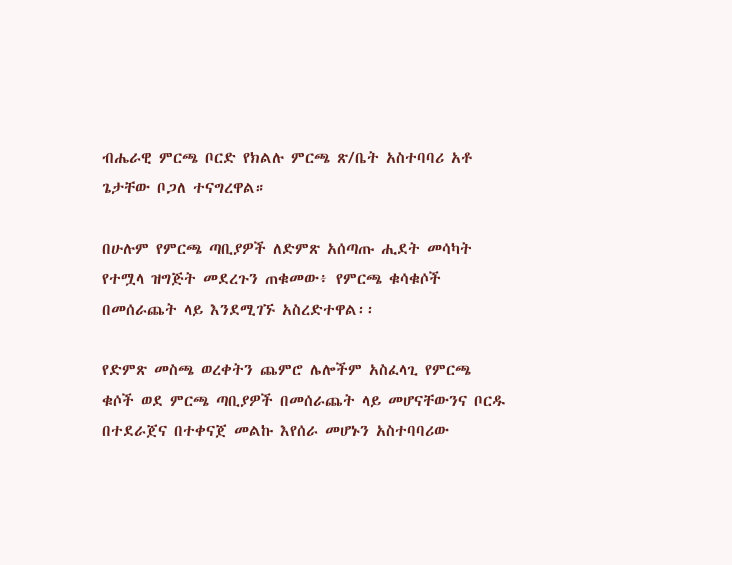ብሔራዊ ምርጫ ቦርድ የክልሉ ምርጫ ጽ/ቤት አስተባባሪ አቶ ጌታቸው ቦጋለ ተናግረዋል።

በሁሉም የምርጫ ጣቢያዎች ለድምጽ አሰጣጡ ሒደት መሳካት የተሟላ ዝግጅት መደረጉን ጠቁመው፥ የምርጫ ቁሳቁሶች በመሰራጨት ላይ እንደሚገኙ አስረድተዋል፡፡

የድምጽ መስጫ ወረቀትን ጨምሮ ሌሎችም አስፈላጊ የምርጫ ቁሶች ወደ ምርጫ ጣቢያዎች በመሰራጨት ላይ መሆናቸውንና ቦርዱ በተደራጀና በተቀናጀ መልኩ እየሰራ መሆኑን አስተባባሪው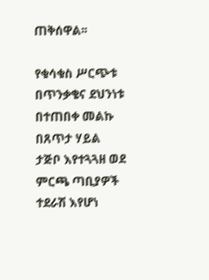ጠቅሰዋል፡፡

የቁሳቁስ ሥርጭቱ በጥንቃቄና ደህንነቱ በተጠበቀ መልኩ በጸጥታ ሃይል ታጅቦ እየተጓጓዘ ወደ ምርጫ ጣቢያዎች ተደራሽ እየሆነ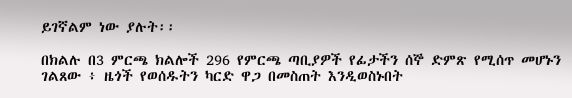ይገኛልም ነው ያሉት፡፡

በክልሉ በ3 ምርጫ ክልሎች 296 የምርጫ ጣቢያዎች የፊታችን ሰኞ ድምጽ የሚሰጥ መሆኑን ገልጸው ፥ ዜጎች የወሰዱትን ካርድ ዋጋ በመስጠት እንዲወስኑበት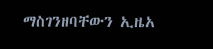ማስገንዘባቸውን ኢዜአ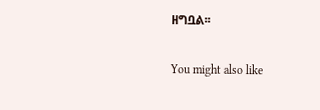ዘግቧል፡፡

You might also like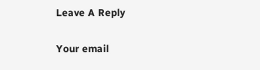Leave A Reply

Your email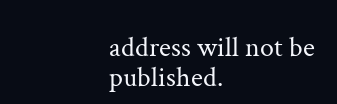address will not be published.